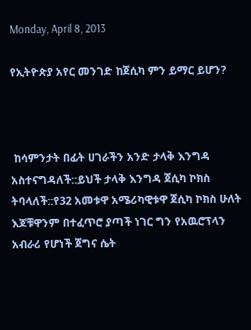Monday, April 8, 2013

የኢትዮጵያ አየር መንገድ ከጀሲካ ምን ይማር ይሆን?



 ከሳምንታት በፊት ሀገራችን አንድ ታላቅ እንግዳ አስተናግዳለች::ይህች ታላቅ እንግዳ ጀሲካ ኮክስ ትባላለች::የ32 አመቱዋ አሜሪካዊቱዋ ጀሲካ ኮክስ ሁለት እጆቹዋንም በተፈጥሮ ያጣች ነገር ግን የአዉሮፕላን አብራሪ የሆነች ጀግና ሴት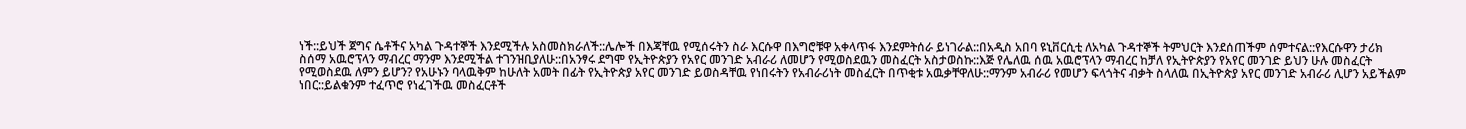ነች::ይህች ጀግና ሴቶችና አካል ጉዳተኞች እንደሚችሉ አስመስክራለች::ሌሎች በእጃቸዉ የሚሰሩትን ስራ እርሱዋ በእግሮቹዋ አቀላጥፋ እንደምትሰራ ይነገራል::በአዲስ አበባ ዩኒቨርሲቲ ለአካል ጉዳተኞች ትምህርት እንደሰጠችም ሰምተናል::የእርሱዋን ታሪክ ስሰማ አዉሮፕላን ማብረር ማንም እንደሚችል ተገንዝቢያለሁ::በአንፃሩ ደግሞ የኢትዮጵያን የአየር መንገድ አብራሪ ለመሆን የሚወስደዉን መስፈርት አስታወስኩ::እጅ የሌለዉ ሰዉ አዉሮፕላን ማብረር ከቻለ የኢትዮጵያን የአየር መንገድ ይህን ሁሉ መስፈርት የሚወስደዉ ለምን ይሆን? የአሁኑን ባላዉቅም ከሁለት አመት በፊት የኢትዮጵያ አየር መንገድ ይወስዳቸዉ የነበሩትን የአብራሪነት መስፈርት በጥቂቱ አዉቃቸዋለሁ::ማንም አብራሪ የመሆን ፍላጎትና ብቃት ስላለዉ በኢትዮጵያ አየር መንገድ አብራሪ ሊሆን አይችልም ነበር::ይልቁንም ተፈጥሮ የነፈገችዉ መስፈርቶች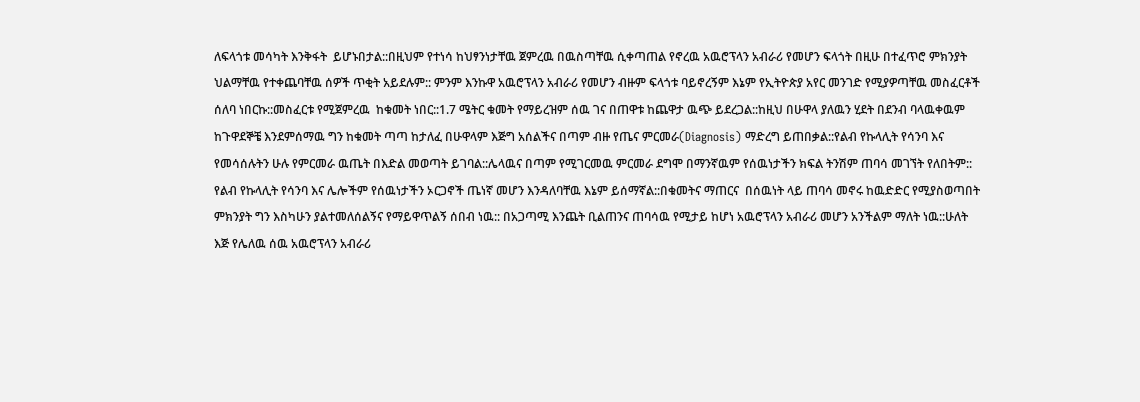ለፍላጎቱ መሳካት እንቅፋት  ይሆኑበታል::በዚህም የተነሳ ከህፃንነታቸዉ ጀምረዉ በዉስጣቸዉ ሲቀጣጠል የኖረዉ አዉሮፕላን አብራሪ የመሆን ፍላጎት በዚሁ በተፈጥሮ ምክንያት ህልማቸዉ የተቀጨባቸዉ ሰዎች ጥቂት አይደሉም:: ምንም እንኩዋ አዉሮፕላን አብራሪ የመሆን ብዙም ፍላጎቱ ባይኖረኝም እኔም የኢትዮጵያ አየር መንገድ የሚያዎጣቸዉ መስፈርቶች ሰለባ ነበርኩ::መስፈርቱ የሚጀምረዉ  ከቁመት ነበር::1.7 ሜትር ቁመት የማይረዝም ሰዉ ገና በጠዋቱ ከጨዋታ ዉጭ ይደረጋል::ከዚህ በሁዋላ ያለዉን ሂደት በደንብ ባላዉቀዉም ከጉዋደኞቼ እንደምሰማዉ ግን ከቁመት ጣጣ ከታለፈ በሁዋላም እጅግ አሰልችና በጣም ብዙ የጤና ምርመራ(Diagnosis) ማድረግ ይጠበቃል::የልብ የኩላሊት የሳንባ እና የመሳሰሉትን ሁሉ የምርመራ ዉጤት በእድል መወጣት ይገባል::ሌላዉና በጣም የሚገርመዉ ምርመራ ደግሞ በማንኛዉም የሰዉነታችን ክፍል ትንሽም ጠባሳ መገኘት የለበትም:: የልብ የኩላሊት የሳንባ እና ሌሎችም የሰዉነታችን ኦርጋኖች ጤነኛ መሆን እንዳለባቸዉ እኔም ይሰማኛል::በቁመትና ማጠርና  በሰዉነት ላይ ጠባሳ መኖሩ ከዉድድር የሚያስወጣበት ምክንያት ግን እስካሁን ያልተመለሰልኝና የማይዋጥልኝ ሰበብ ነዉ:: በአጋጣሚ እንጨት ቢልጠንና ጠባሳዉ የሚታይ ከሆነ አዉሮፕላን አብራሪ መሆን አንችልም ማለት ነዉ::ሁለት እጅ የሌለዉ ሰዉ አዉሮፕላን አብራሪ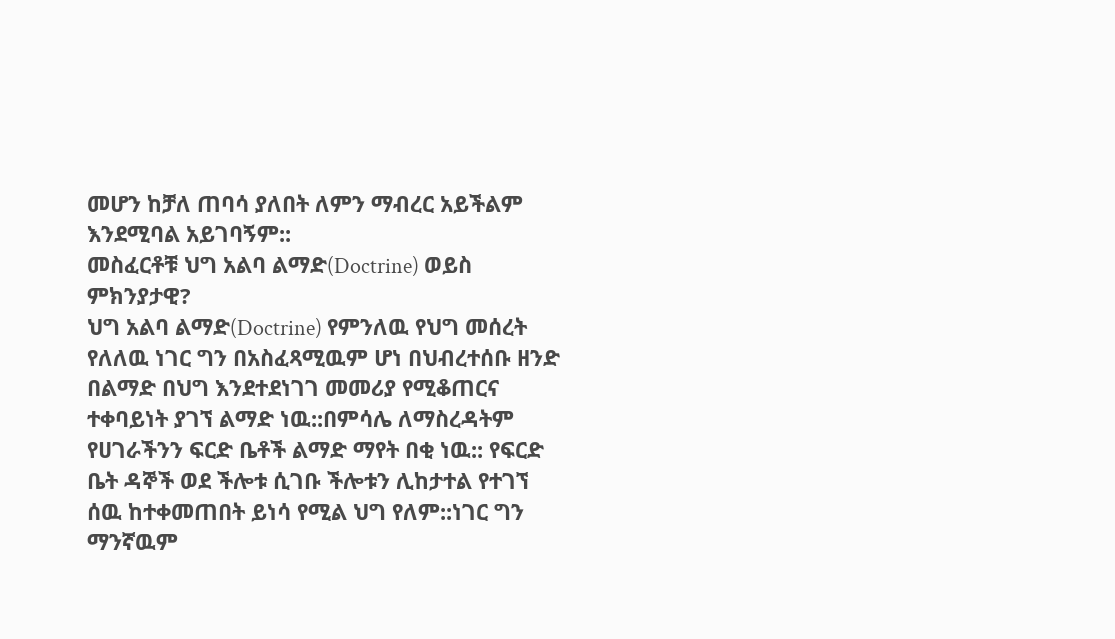መሆን ከቻለ ጠባሳ ያለበት ለምን ማብረር አይችልም እንደሚባል አይገባኝም::
መስፈርቶቹ ህግ አልባ ልማድ(Doctrine) ወይስ ምክንያታዊ?
ህግ አልባ ልማድ(Doctrine) የምንለዉ የህግ መሰረት የለለዉ ነገር ግን በአስፈጻሚዉም ሆነ በህብረተሰቡ ዘንድ በልማድ በህግ እንደተደነገገ መመሪያ የሚቆጠርና ተቀባይነት ያገኘ ልማድ ነዉ::በምሳሌ ለማስረዳትም የሀገራችንን ፍርድ ቤቶች ልማድ ማየት በቂ ነዉ:: የፍርድ ቤት ዳኞች ወደ ችሎቱ ሲገቡ ችሎቱን ሊከታተል የተገኘ ሰዉ ከተቀመጠበት ይነሳ የሚል ህግ የለም::ነገር ግን ማንኛዉም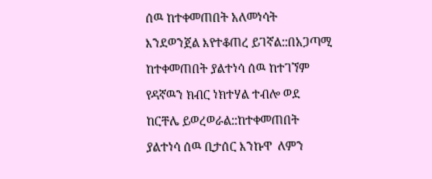ሰዉ ከተቀመጠበት አለመነሳት እንደወንጀል እየተቆጠረ ይገኛል::በአጋጣሚ ከተቀመጠበት ያልተነሳ ሰዉ ከተገኘም የዳኛዉን ክብር ነክተሃል ተብሎ ወደ ከርቸሌ ይወረወራል::ከተቀመጠበት ያልተነሳ ሰዉ ቢታሰር እንኩዋ  ለምን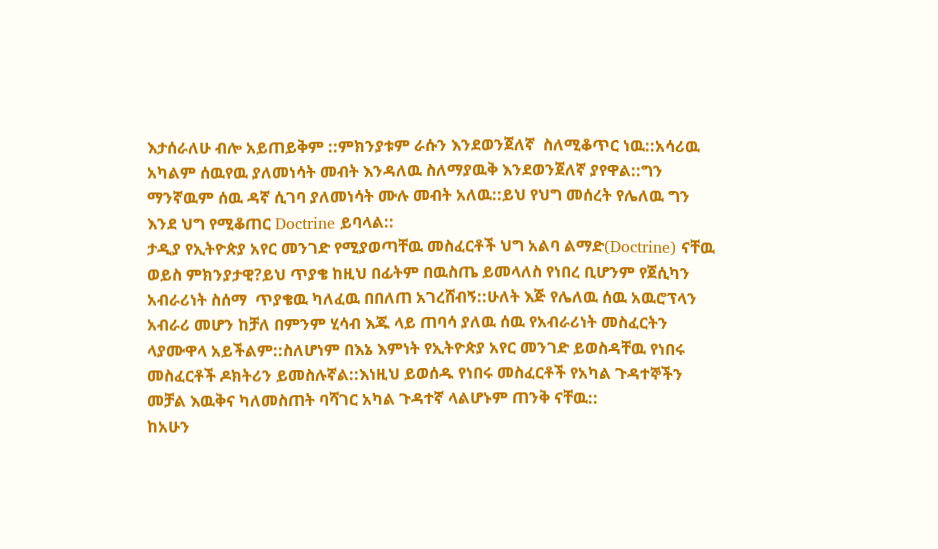እታሰራለሁ ብሎ አይጠይቅም ::ምክንያቱም ራሱን እንደወንጀለኛ  ስለሚቆጥር ነዉ::አሳሪዉ አካልም ሰዉየዉ ያለመነሳት መብት እንዳለዉ ስለማያዉቅ እንደወንጀለኛ ያየዋል::ግን ማንኛዉም ሰዉ ዳኛ ሲገባ ያለመነሳት ሙሉ መብት አለዉ::ይህ የህግ መሰረት የሌለዉ ግን እንደ ህግ የሚቆጠር Doctrine ይባላል::
ታዲያ የኢትዮጵያ አየር መንገድ የሚያወጣቸዉ መስፈርቶች ህግ አልባ ልማድ(Doctrine) ናቸዉ ወይስ ምክንያታዊ?ይህ ጥያቄ ከዚህ በፊትም በዉስጤ ይመላለስ የነበረ ቢሆንም የጀሲካን አብራሪነት ስሰማ  ጥያቄዉ ካለፈዉ በበለጠ አገረሸብኝ::ሁለት እጅ የሌለዉ ሰዉ አዉሮፕላን አብራሪ መሆን ከቻለ በምንም ሂሳብ እጁ ላይ ጠባሳ ያለዉ ሰዉ የአብራሪነት መስፈርትን ላያሙዋላ አይችልም::ስለሆነም በእኔ እምነት የኢትዮጵያ አየር መንገድ ይወስዳቸዉ የነበሩ መስፈርቶች ዶክትሪን ይመስሉኛል::እነዚህ ይወሰዱ የነበሩ መስፈርቶች የአካል ጉዳተኞችን መቻል እዉቅና ካለመስጠት ባሻገር አካል ጉዳተኛ ላልሆኑም ጠንቅ ናቸዉ::
ከአሁን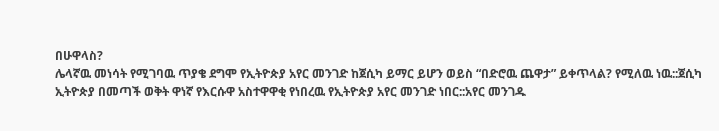በሁዋላስ?
ሌላኛዉ መነሳት የሚገባዉ ጥያቄ ደግሞ የኢትዮጵያ አየር መንገድ ከጀሲካ ይማር ይሆን ወይስ “በድሮዉ ጨዋታ” ይቀጥላል? የሚለዉ ነዉ::ጀሲካ ኢትዮጵያ በመጣች ወቅት ዋነኛ የእርሱዋ አስተዋዋቂ የነበረዉ የኢትዮጵያ አየር መንገድ ነበር::አየር መንገዱ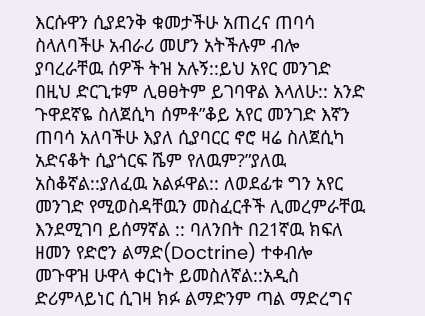እርሱዋን ሲያደንቅ ቁመታችሁ አጠረና ጠባሳ ስላለባችሁ አብራሪ መሆን አትችሉም ብሎ ያባረራቸዉ ሰዎች ትዝ አሉኝ::ይህ አየር መንገድ በዚህ ድርጊቱም ሊፀፀትም ይገባዋል እላለሁ:: አንድ ጉዋደኛዬ ስለጀሲካ ሰምቶ”ቆይ አየር መንገድ እኛን ጠባሳ አለባችሁ እያለ ሲያባርር ኖሮ ዛሬ ስለጀሲካ አድናቆት ሲያጎርፍ ሼም የለዉም?”ያለዉ አስቆኛል::ያለፈዉ አልፉዋል:: ለወደፊቱ ግን አየር መንገድ የሚወስዳቸዉን መስፈርቶች ሊመረምራቸዉ እንደሚገባ ይሰማኛል :: ባለንበት በ21ኛዉ ክፍለ ዘመን የድሮን ልማድ(Doctrine) ተቀብሎ መጉዋዝ ሁዋላ ቀርነት ይመስለኛል::አዲስ ድሪምላይነር ሲገዛ ክፉ ልማድንም ጣል ማድረግና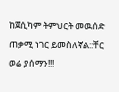ከጀሲካም ትምህርት መዉሰድ ጠቃሚ ነገር ይመስለኛል::ቸር ወሬ ያሰማን!!!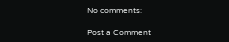No comments:

Post a Comment